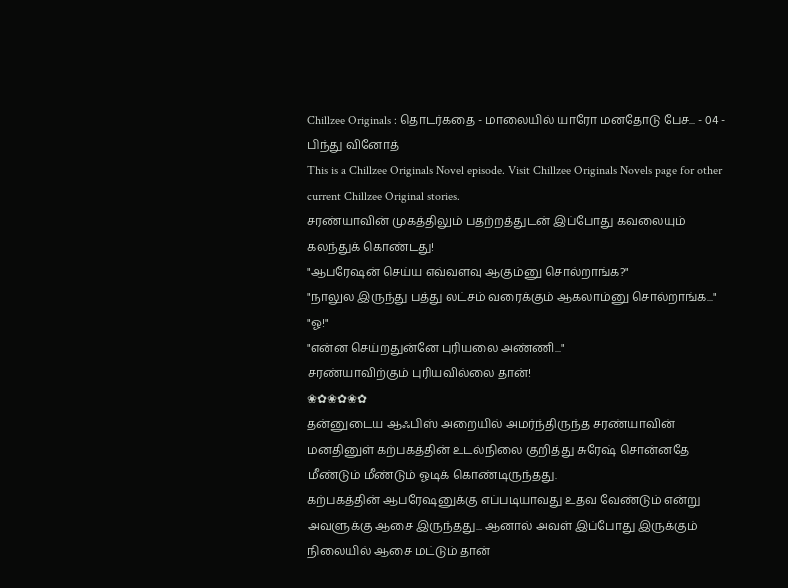Chillzee Originals : தொடர்கதை - மாலையில் யாரோ மனதோடு பேச... - 04 - பிந்து வினோத்
This is a Chillzee Originals Novel episode. Visit Chillzee Originals Novels page for other current Chillzee Original stories.
சரண்யாவின் முகத்திலும் பதற்றத்துடன் இப்போது கவலையும் கலந்துக் கொண்டது!
"ஆபரேஷன் செய்ய எவ்வளவு ஆகும்னு சொல்றாங்க?"
"நாலுல இருந்து பத்து லட்சம் வரைக்கும் ஆகலாம்னு சொல்றாங்க..."
"ஓ!"
"என்ன செய்றதுன்னே புரியலை அண்ணி..."
சரண்யாவிற்கும் புரியவில்லை தான்!
❀✿❀✿❀✿
தன்னுடைய ஆஃபிஸ் அறையில் அமர்ந்திருந்த சரண்யாவின் மனதினுள் கற்பகத்தின் உடல்நிலை குறித்து சுரேஷ் சொன்னதே மீண்டும் மீண்டும் ஓடிக் கொண்டிருந்தது.
கற்பகத்தின் ஆபரேஷனுக்கு எப்படியாவது உதவ வேண்டும் என்று அவளுக்கு ஆசை இருந்தது... ஆனால் அவள் இப்போது இருக்கும் நிலையில் ஆசை மட்டும் தான்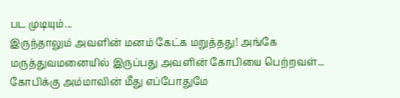பட முடியும்...
இருந்தாலும் அவளின் மனம் கேட்க மறுத்தது! அங்கே மருத்துவமனையில் இருப்பது அவளின் கோபியை பெற்றவள்... கோபிக்கு அம்மாவின் மீது எப்போதுமே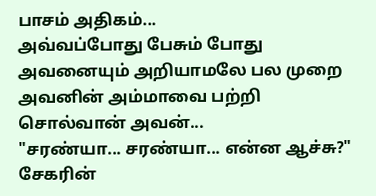பாசம் அதிகம்...
அவ்வப்போது பேசும் போது அவனையும் அறியாமலே பல முறை அவனின் அம்மாவை பற்றி சொல்வான் அவன்...
"சரண்யா... சரண்யா... என்ன ஆச்சு?"
சேகரின்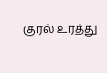குரல் உரத்து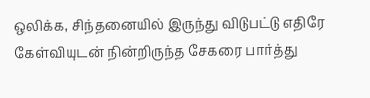ஒலிக்க, சிந்தனையில் இருந்து விடுபட்டு எதிரே கேள்வியுடன் நின்றிருந்த சேகரை பார்த்து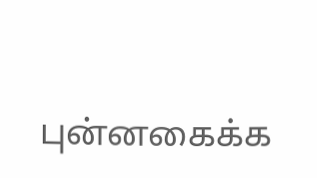புன்னகைக்க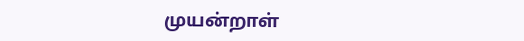முயன்றாள்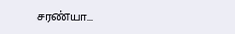சரண்யா...